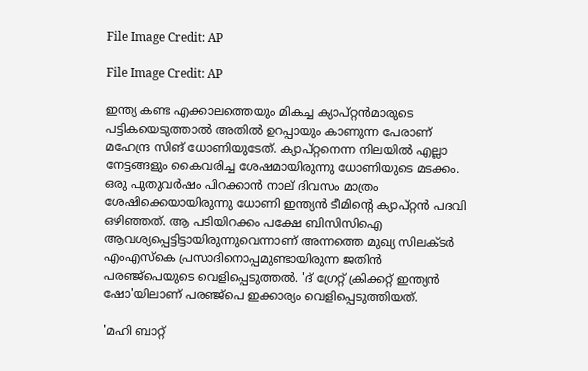File Image Credit: AP

File Image Credit: AP

ഇന്ത്യ കണ്ട എക്കാലത്തെയും മികച്ച ക്യാപ്റ്റന്‍മാരുടെ പട്ടികയെടുത്താല്‍ അതില്‍ ഉറപ്പായും കാണുന്ന പേരാണ് മഹേന്ദ്ര സിങ് ധോണിയുടേത്. ക്യാപ്റ്റനെന്ന നിലയില്‍ എല്ലാ നേട്ടങ്ങളും കൈവരിച്ച ശേഷമായിരുന്നു ധോണിയുടെ മടക്കം. ഒരു പുതുവര്‍ഷം പിറക്കാന്‍ നാല് ദിവസം മാത്രം ശേഷിക്കെയായിരുന്നു ധോണി ഇന്ത്യന്‍ ടീമിന്‍റെ ക്യാപ്റ്റന്‍ പദവി ഒഴിഞ്ഞത്. ആ പടിയിറക്കം പക്ഷേ ബിസിസിഐ ആവശ്യപ്പെട്ടിട്ടായിരുന്നുവെന്നാണ് അന്നത്തെ മുഖ്യ സിലക്ടര്‍ എംഎസ്കെ പ്രസാദിനൊപ്പമുണ്ടായിരുന്ന ജതിന്‍ പരഞ്ജ്പെയുടെ വെളിപ്പെടുത്തല്‍. 'ദ് ഗ്രേറ്റ് ക്രിക്കറ്റ് ഇന്ത്യന്‍ ഷോ'യിലാണ് പരഞ്ജ്പെ ഇക്കാര്യം വെളിപ്പെടുത്തിയത്.

'മഹി ബാറ്റ്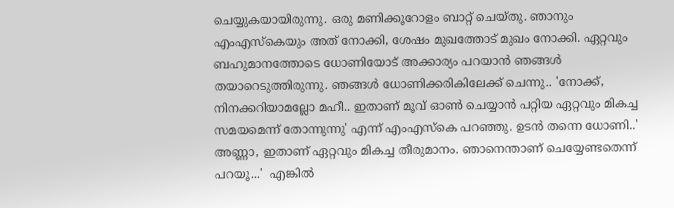ചെയ്യുകയായിരുന്നു. ഒരു മണിക്കൂറോളം ബാറ്റ് ചെയ്തു. ഞാനും എംഎസ്കെയും അത് നോക്കി, ശേഷം മുഖത്തോട് മുഖം നോക്കി. ഏറ്റവും ബഹുമാനത്തോടെ ധോണിയോട് അക്കാര്യം പറയാന്‍ ഞങ്ങള്‍ തയാറെടുത്തിരുന്നു. ഞങ്ങള്‍ ധോണിക്കരികിലേക്ക് ചെന്നു.. 'നോക്ക്, നിനക്കറിയാമല്ലോ മഹീ.. ഇതാണ് മൂവ് ഓണ്‍ ചെയ്യാന്‍ പറ്റിയ ഏറ്റവും മികച്ച സമയമെന്ന് തോന്നുന്നു' എന്ന് എംഎസ്കെ പറഞ്ഞു. ഉടന്‍ തന്നെ ധോണി..' അണ്ണാ, ഇതാണ് ഏറ്റവും മികച്ച തീരുമാനം. ഞാനെന്താണ് ചെയ്യേണ്ടതെന്ന് പറയൂ...'  എങ്കില്‍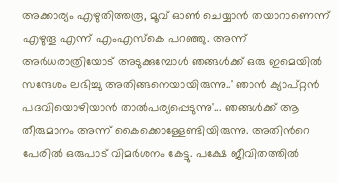അക്കാര്യം എഴുതിത്തരൂ, മൂവ് ഓണ്‍ ചെയ്യാന്‍ തയാറാണെന്ന് എഴുതൂ എന്ന് എംഎസ്കെ പറഞ്ഞു. അന്ന് അര്‍ധരാത്രിയോട് അടുക്കുമ്പോള്‍ ഞങ്ങള്‍ക്ക് ഒരു ഇമെയില്‍ സന്ദേശം ലഭിച്ചു അതിങ്ങനെയായിരുന്നു..' ഞാന്‍ ക്യാപ്റ്റന്‍ പദവിയൊഴിയാന്‍ താല്‍പര്യപ്പെടുന്നു'... ഞങ്ങള്‍ക്ക് ആ തീരുമാനം അന്ന് കൈക്കൊള്ളേണ്ടിയിരുന്നു. അതിന്‍റെ പേരില്‍ ഒരുപാട് വിമര്‍ശനം കേട്ടു. പക്ഷേ ജീവിതത്തില്‍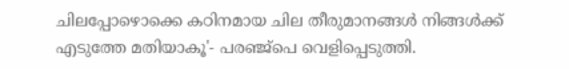ചിലപ്പോഴൊക്കെ കഠിനമായ ചില തീരുമാനങ്ങള്‍ നിങ്ങള്‍ക്ക് എടുത്തേ മതിയാകൂ'- പരഞ്ജ്പെ വെളിപ്പെടുത്തി.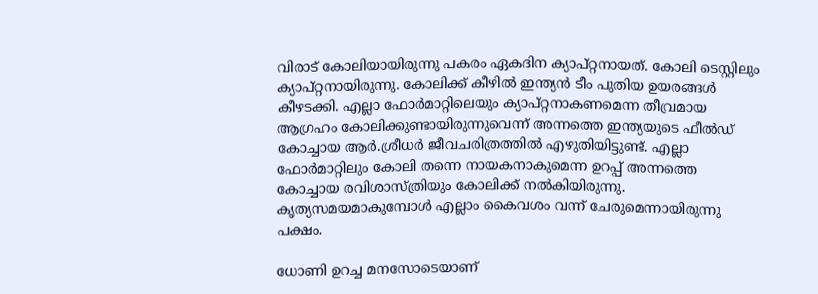വിരാട് കോലിയായിരുന്നു പകരം ഏകദിന ക്യാപ്റ്റനായത്. കോലി ടെസ്റ്റിലും ക്യാപ്റ്റനായിരുന്നു. കോലിക്ക് കീഴില്‍ ഇന്ത്യന്‍ ടീം പുതിയ ഉയരങ്ങള്‍ കീഴടക്കി. എല്ലാ ഫോര്‍മാറ്റിലെയും ക്യാപ്റ്റനാകണമെന്ന തീവ്രമായ ആഗ്രഹം കോലിക്കുണ്ടായിരുന്നുവെന്ന് അന്നത്തെ ഇന്ത്യയുടെ ഫീല്‍ഡ് കോച്ചായ ആര്‍.ശ്രീധര്‍ ജീവചരിത്രത്തില്‍ എഴുതിയിട്ടുണ്ട്. എല്ലാ ഫോര്‍മാറ്റിലും കോലി തന്നെ നായകനാകുമെന്ന ഉറപ്പ് അന്നത്തെ കോച്ചായ രവിശാസ്ത്രിയും കോലിക്ക് നല്‍കിയിരുന്നു. കൃത്യസമയമാകുമ്പോള്‍ എല്ലാം കൈവശം വന്ന് ചേരുമെന്നായിരുന്നു പക്ഷം.

ധോണി ഉറച്ച മനസോടെയാണ്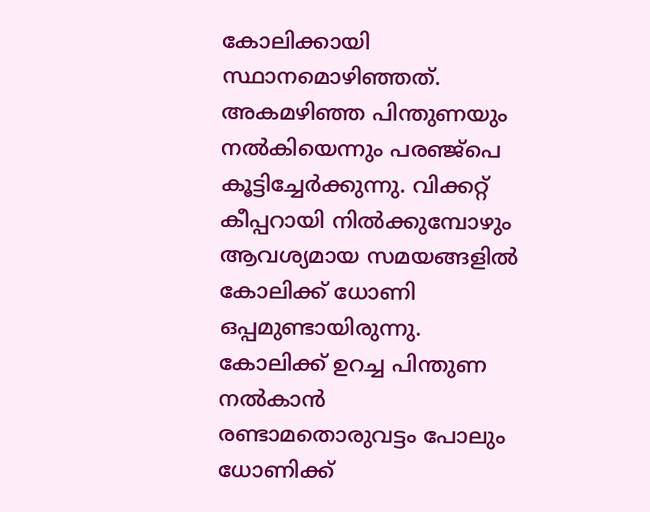കോലിക്കായി സ്ഥാനമൊഴിഞ്ഞത്. അകമഴിഞ്ഞ പിന്തുണയും നല്‍കിയെന്നും പരഞ്ജ്പെ കൂട്ടിച്ചേര്‍ക്കുന്നു. വിക്കറ്റ് കീപ്പറായി നില്‍ക്കുമ്പോഴും ആവശ്യമായ സമയങ്ങളില്‍ കോലിക്ക് ധോണി ഒപ്പമുണ്ടായിരുന്നു. കോലിക്ക് ഉറച്ച പിന്തുണ നല്‍കാന്‍ രണ്ടാമതൊരുവട്ടം പോലും ധോണിക്ക്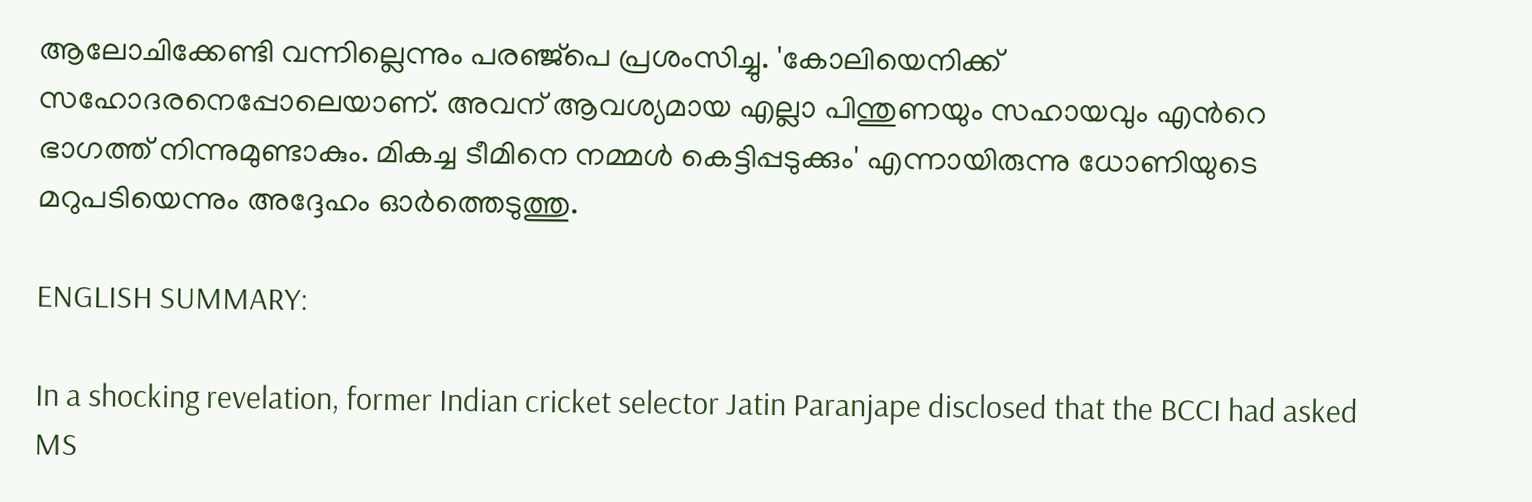ആലോചിക്കേണ്ടി വന്നില്ലെന്നും പരഞ്ജ്പെ പ്രശംസിച്ചു. 'കോലിയെനിക്ക് സഹോദരനെപ്പോലെയാണ്. അവന് ആവശ്യമായ എല്ലാ പിന്തുണയും സഹായവും എന്‍റെ ഭാഗത്ത് നിന്നുമുണ്ടാകും. മികച്ച ടീമിനെ നമ്മള്‍ കെട്ടിപ്പടുക്കും' എന്നായിരുന്നു ധോണിയുടെ മറുപടിയെന്നും അദ്ദേഹം ഓര്‍ത്തെടുത്തു.

ENGLISH SUMMARY:

In a shocking revelation, former Indian cricket selector Jatin Paranjape disclosed that the BCCI had asked MS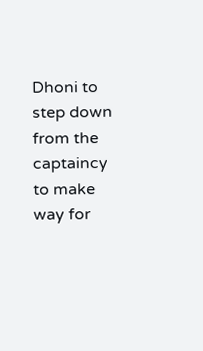Dhoni to step down from the captaincy to make way for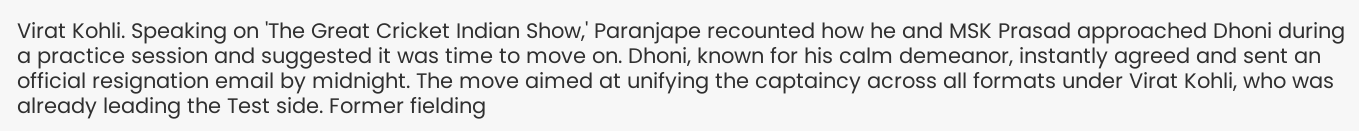Virat Kohli. Speaking on 'The Great Cricket Indian Show,' Paranjape recounted how he and MSK Prasad approached Dhoni during a practice session and suggested it was time to move on. Dhoni, known for his calm demeanor, instantly agreed and sent an official resignation email by midnight. The move aimed at unifying the captaincy across all formats under Virat Kohli, who was already leading the Test side. Former fielding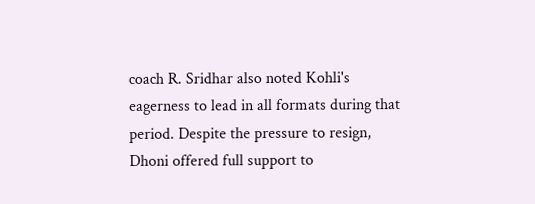coach R. Sridhar also noted Kohli's eagerness to lead in all formats during that period. Despite the pressure to resign, Dhoni offered full support to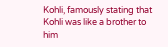Kohli, famously stating that Kohli was like a brother to him